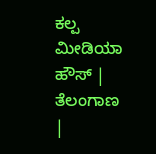ಕಲ್ಪ ಮೀಡಿಯಾ ಹೌಸ್ | ತೆಲಂಗಾಣ |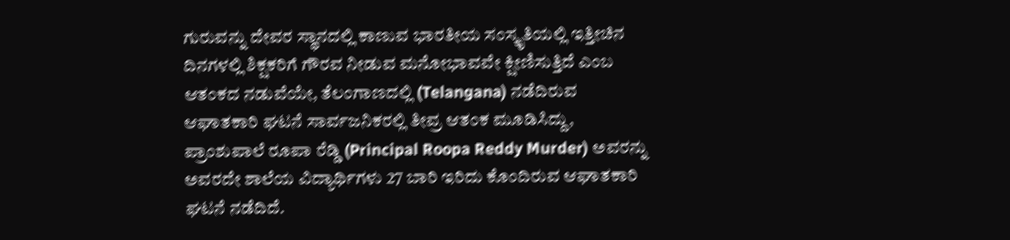ಗುರುವನ್ನು ದೇವರ ಸ್ಥಾನದಲ್ಲಿ ಕಾಣುವ ಭಾರತೀಯ ಸಂಸ್ಕೃತಿಯಲ್ಲಿ ಇತ್ತೀಚಿನ ದಿನಗಳಲ್ಲಿ ಶಿಕ್ಷಕರಿಗೆ ಗೌರವ ನೀಡುವ ಮನೋಭಾವವೇ ಕ್ಷೀಣಿಸುತ್ತಿದೆ ಎಂಬ ಆತಂಕದ ನಡುವೆಯೇ, ತೆಲಂಗಾಣದಲ್ಲಿ (Telangana) ನಡೆದಿರುವ ಆಘಾತಕಾರಿ ಘಟನೆ ಸಾರ್ವಜನಿಕರಲ್ಲಿ ತೀವ್ರ ಆತಂಕ ಮೂಡಿಸಿದ್ದು, ಪ್ರಾಂಶುಪಾಲೆ ರೂಪಾ ರೆಡ್ಡಿ (Principal Roopa Reddy Murder) ಅವರನ್ನು ಅವರದೇ ಶಾಲೆಯ ವಿದ್ಯಾರ್ಥಿಗಳು 27 ಬಾರಿ ಇರಿದು ಕೊಂದಿರುವ ಆಘಾತಕಾರಿ ಘಟನೆ ನಡೆದಿದೆ.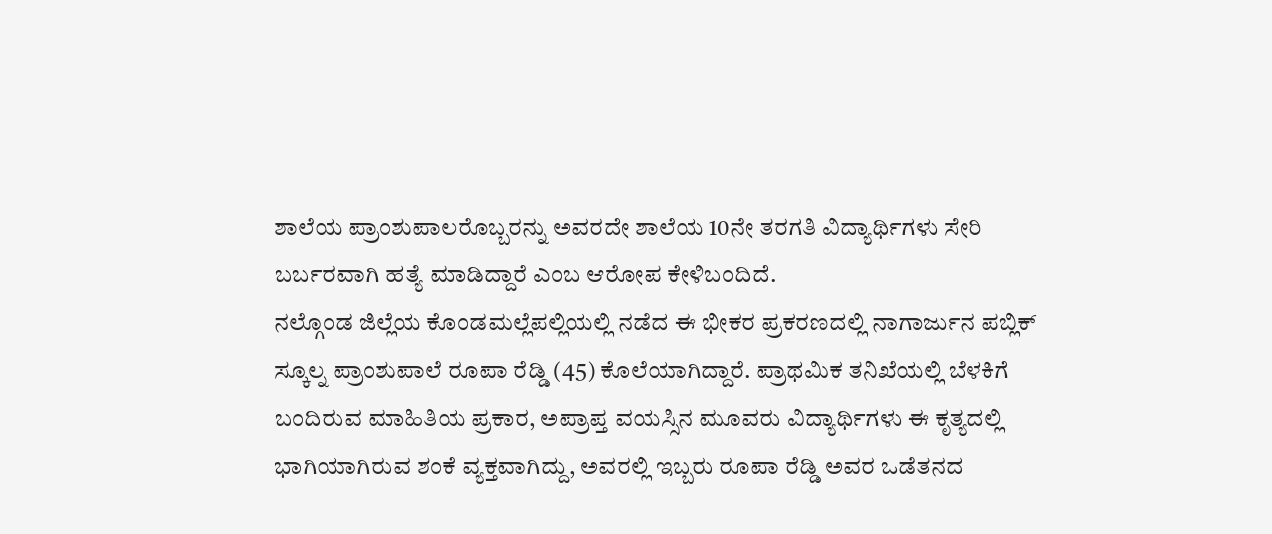ಶಾಲೆಯ ಪ್ರಾಂಶುಪಾಲರೊಬ್ಬರನ್ನು ಅವರದೇ ಶಾಲೆಯ 10ನೇ ತರಗತಿ ವಿದ್ಯಾರ್ಥಿಗಳು ಸೇರಿ ಬರ್ಬರವಾಗಿ ಹತ್ಯೆ ಮಾಡಿದ್ದಾರೆ ಎಂಬ ಆರೋಪ ಕೇಳಿಬಂದಿದೆ.
ನಲ್ಗೊಂಡ ಜಿಲ್ಲೆಯ ಕೊಂಡಮಲ್ಲೆಪಲ್ಲಿಯಲ್ಲಿ ನಡೆದ ಈ ಭೀಕರ ಪ್ರಕರಣದಲ್ಲಿ ನಾಗಾರ್ಜುನ ಪಬ್ಲಿಕ್ ಸ್ಕೂಲ್ನ ಪ್ರಾಂಶುಪಾಲೆ ರೂಪಾ ರೆಡ್ಡಿ (45) ಕೊಲೆಯಾಗಿದ್ದಾರೆ. ಪ್ರಾಥಮಿಕ ತನಿಖೆಯಲ್ಲಿ ಬೆಳಕಿಗೆ ಬಂದಿರುವ ಮಾಹಿತಿಯ ಪ್ರಕಾರ, ಅಪ್ರಾಪ್ತ ವಯಸ್ಸಿನ ಮೂವರು ವಿದ್ಯಾರ್ಥಿಗಳು ಈ ಕೃತ್ಯದಲ್ಲಿ ಭಾಗಿಯಾಗಿರುವ ಶಂಕೆ ವ್ಯಕ್ತವಾಗಿದ್ದು, ಅವರಲ್ಲಿ ಇಬ್ಬರು ರೂಪಾ ರೆಡ್ಡಿ ಅವರ ಒಡೆತನದ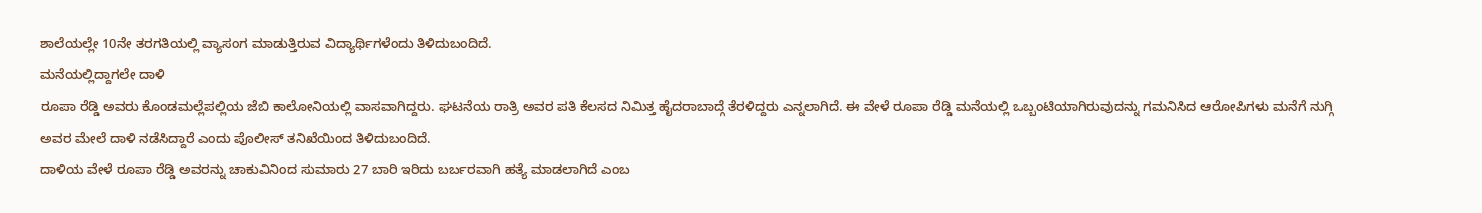ಶಾಲೆಯಲ್ಲೇ 10ನೇ ತರಗತಿಯಲ್ಲಿ ವ್ಯಾಸಂಗ ಮಾಡುತ್ತಿರುವ ವಿದ್ಯಾರ್ಥಿಗಳೆಂದು ತಿಳಿದುಬಂದಿದೆ.
ಮನೆಯಲ್ಲಿದ್ದಾಗಲೇ ದಾಳಿ
ರೂಪಾ ರೆಡ್ಡಿ ಅವರು ಕೊಂಡಮಲ್ಲೆಪಲ್ಲಿಯ ಜೆಬಿ ಕಾಲೋನಿಯಲ್ಲಿ ವಾಸವಾಗಿದ್ದರು. ಘಟನೆಯ ರಾತ್ರಿ ಅವರ ಪತಿ ಕೆಲಸದ ನಿಮಿತ್ತ ಹೈದರಾಬಾದ್ಗೆ ತೆರಳಿದ್ದರು ಎನ್ನಲಾಗಿದೆ. ಈ ವೇಳೆ ರೂಪಾ ರೆಡ್ಡಿ ಮನೆಯಲ್ಲಿ ಒಬ್ಬಂಟಿಯಾಗಿರುವುದನ್ನು ಗಮನಿಸಿದ ಆರೋಪಿಗಳು ಮನೆಗೆ ನುಗ್ಗಿ ಅವರ ಮೇಲೆ ದಾಳಿ ನಡೆಸಿದ್ದಾರೆ ಎಂದು ಪೊಲೀಸ್ ತನಿಖೆಯಿಂದ ತಿಳಿದುಬಂದಿದೆ.
ದಾಳಿಯ ವೇಳೆ ರೂಪಾ ರೆಡ್ಡಿ ಅವರನ್ನು ಚಾಕುವಿನಿಂದ ಸುಮಾರು 27 ಬಾರಿ ಇರಿದು ಬರ್ಬರವಾಗಿ ಹತ್ಯೆ ಮಾಡಲಾಗಿದೆ ಎಂಬ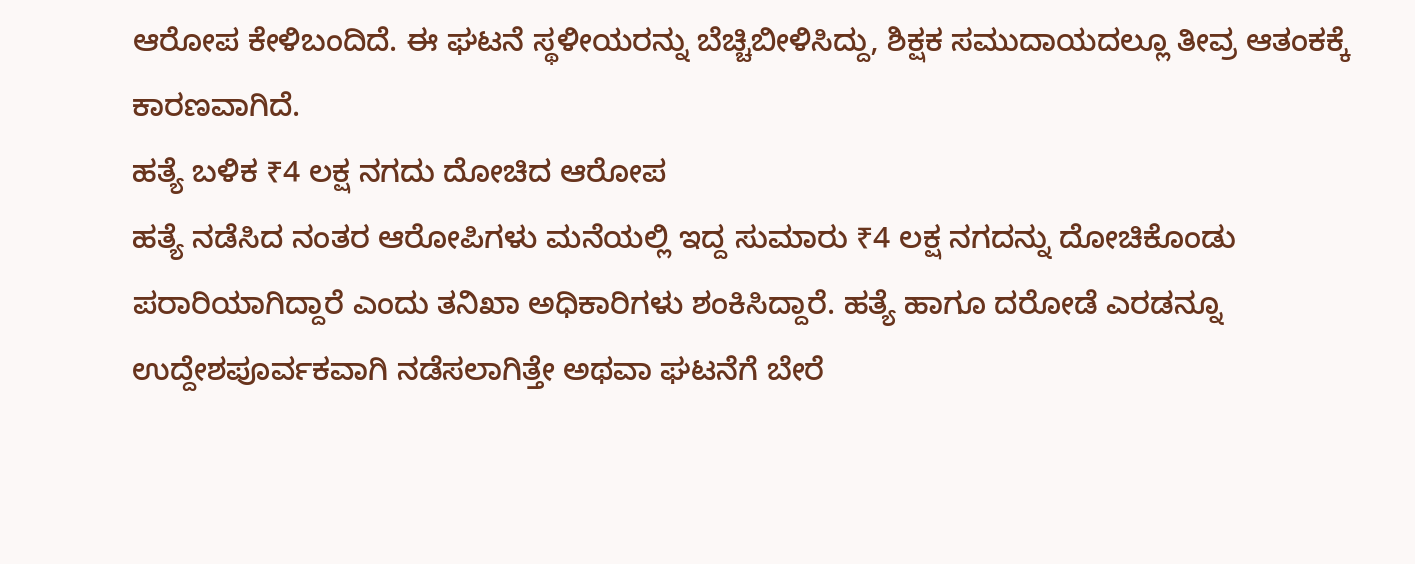ಆರೋಪ ಕೇಳಿಬಂದಿದೆ. ಈ ಘಟನೆ ಸ್ಥಳೀಯರನ್ನು ಬೆಚ್ಚಿಬೀಳಿಸಿದ್ದು, ಶಿಕ್ಷಕ ಸಮುದಾಯದಲ್ಲೂ ತೀವ್ರ ಆತಂಕಕ್ಕೆ ಕಾರಣವಾಗಿದೆ.
ಹತ್ಯೆ ಬಳಿಕ ₹4 ಲಕ್ಷ ನಗದು ದೋಚಿದ ಆರೋಪ
ಹತ್ಯೆ ನಡೆಸಿದ ನಂತರ ಆರೋಪಿಗಳು ಮನೆಯಲ್ಲಿ ಇದ್ದ ಸುಮಾರು ₹4 ಲಕ್ಷ ನಗದನ್ನು ದೋಚಿಕೊಂಡು ಪರಾರಿಯಾಗಿದ್ದಾರೆ ಎಂದು ತನಿಖಾ ಅಧಿಕಾರಿಗಳು ಶಂಕಿಸಿದ್ದಾರೆ. ಹತ್ಯೆ ಹಾಗೂ ದರೋಡೆ ಎರಡನ್ನೂ ಉದ್ದೇಶಪೂರ್ವಕವಾಗಿ ನಡೆಸಲಾಗಿತ್ತೇ ಅಥವಾ ಘಟನೆಗೆ ಬೇರೆ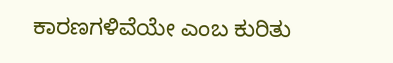ಕಾರಣಗಳಿವೆಯೇ ಎಂಬ ಕುರಿತು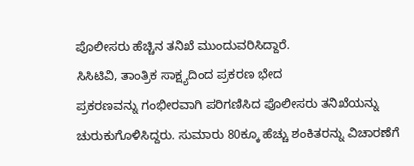ಪೊಲೀಸರು ಹೆಚ್ಚಿನ ತನಿಖೆ ಮುಂದುವರಿಸಿದ್ದಾರೆ.
ಸಿಸಿಟಿವಿ, ತಾಂತ್ರಿಕ ಸಾಕ್ಷ್ಯದಿಂದ ಪ್ರಕರಣ ಭೇದ
ಪ್ರಕರಣವನ್ನು ಗಂಭೀರವಾಗಿ ಪರಿಗಣಿಸಿದ ಪೊಲೀಸರು ತನಿಖೆಯನ್ನು ಚುರುಕುಗೊಳಿಸಿದ್ದರು. ಸುಮಾರು 80ಕ್ಕೂ ಹೆಚ್ಚು ಶಂಕಿತರನ್ನು ವಿಚಾರಣೆಗೆ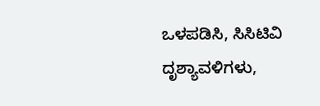ಒಳಪಡಿಸಿ, ಸಿಸಿಟಿವಿ ದೃಶ್ಯಾವಳಿಗಳು,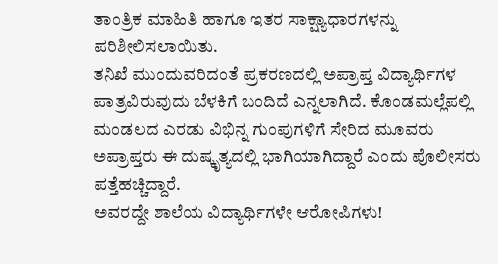ತಾಂತ್ರಿಕ ಮಾಹಿತಿ ಹಾಗೂ ಇತರ ಸಾಕ್ಷ್ಯಾಧಾರಗಳನ್ನು ಪರಿಶೀಲಿಸಲಾಯಿತು.
ತನಿಖೆ ಮುಂದುವರಿದಂತೆ ಪ್ರಕರಣದಲ್ಲಿ ಅಪ್ರಾಪ್ತ ವಿದ್ಯಾರ್ಥಿಗಳ ಪಾತ್ರವಿರುವುದು ಬೆಳಕಿಗೆ ಬಂದಿದೆ ಎನ್ನಲಾಗಿದೆ. ಕೊಂಡಮಲ್ಲೆಪಲ್ಲಿ ಮಂಡಲದ ಎರಡು ವಿಭಿನ್ನ ಗುಂಪುಗಳಿಗೆ ಸೇರಿದ ಮೂವರು ಅಪ್ರಾಪ್ತರು ಈ ದುಷ್ಕೃತ್ಯದಲ್ಲಿ ಭಾಗಿಯಾಗಿದ್ದಾರೆ ಎಂದು ಪೊಲೀಸರು ಪತ್ತೆಹಚ್ಚಿದ್ದಾರೆ.
ಅವರದ್ದೇ ಶಾಲೆಯ ವಿದ್ಯಾರ್ಥಿಗಳೇ ಆರೋಪಿಗಳು!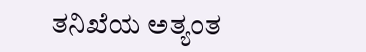ತನಿಖೆಯ ಅತ್ಯಂತ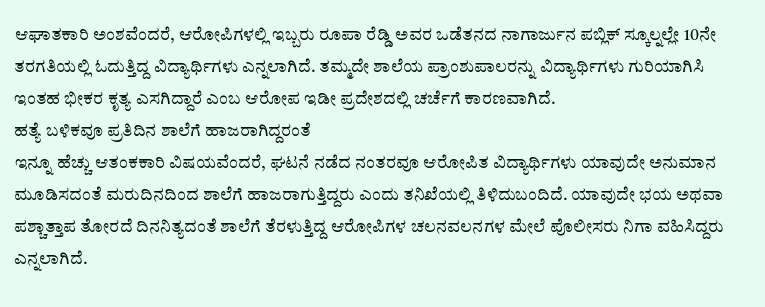ಆಘಾತಕಾರಿ ಅಂಶವೆಂದರೆ, ಆರೋಪಿಗಳಲ್ಲಿ ಇಬ್ಬರು ರೂಪಾ ರೆಡ್ಡಿ ಅವರ ಒಡೆತನದ ನಾಗಾರ್ಜುನ ಪಬ್ಲಿಕ್ ಸ್ಕೂಲ್ನಲ್ಲೇ 10ನೇ ತರಗತಿಯಲ್ಲಿ ಓದುತ್ತಿದ್ದ ವಿದ್ಯಾರ್ಥಿಗಳು ಎನ್ನಲಾಗಿದೆ. ತಮ್ಮದೇ ಶಾಲೆಯ ಪ್ರಾಂಶುಪಾಲರನ್ನು ವಿದ್ಯಾರ್ಥಿಗಳು ಗುರಿಯಾಗಿಸಿ ಇಂತಹ ಭೀಕರ ಕೃತ್ಯ ಎಸಗಿದ್ದಾರೆ ಎಂಬ ಆರೋಪ ಇಡೀ ಪ್ರದೇಶದಲ್ಲಿ ಚರ್ಚೆಗೆ ಕಾರಣವಾಗಿದೆ.
ಹತ್ಯೆ ಬಳಿಕವೂ ಪ್ರತಿದಿನ ಶಾಲೆಗೆ ಹಾಜರಾಗಿದ್ದರಂತೆ
ಇನ್ನೂ ಹೆಚ್ಚು ಆತಂಕಕಾರಿ ವಿಷಯವೆಂದರೆ, ಘಟನೆ ನಡೆದ ನಂತರವೂ ಆರೋಪಿತ ವಿದ್ಯಾರ್ಥಿಗಳು ಯಾವುದೇ ಅನುಮಾನ ಮೂಡಿಸದಂತೆ ಮರುದಿನದಿಂದ ಶಾಲೆಗೆ ಹಾಜರಾಗುತ್ತಿದ್ದರು ಎಂದು ತನಿಖೆಯಲ್ಲಿ ತಿಳಿದುಬಂದಿದೆ. ಯಾವುದೇ ಭಯ ಅಥವಾ ಪಶ್ಚಾತ್ತಾಪ ತೋರದೆ ದಿನನಿತ್ಯದಂತೆ ಶಾಲೆಗೆ ತೆರಳುತ್ತಿದ್ದ ಆರೋಪಿಗಳ ಚಲನವಲನಗಳ ಮೇಲೆ ಪೊಲೀಸರು ನಿಗಾ ವಹಿಸಿದ್ದರು ಎನ್ನಲಾಗಿದೆ.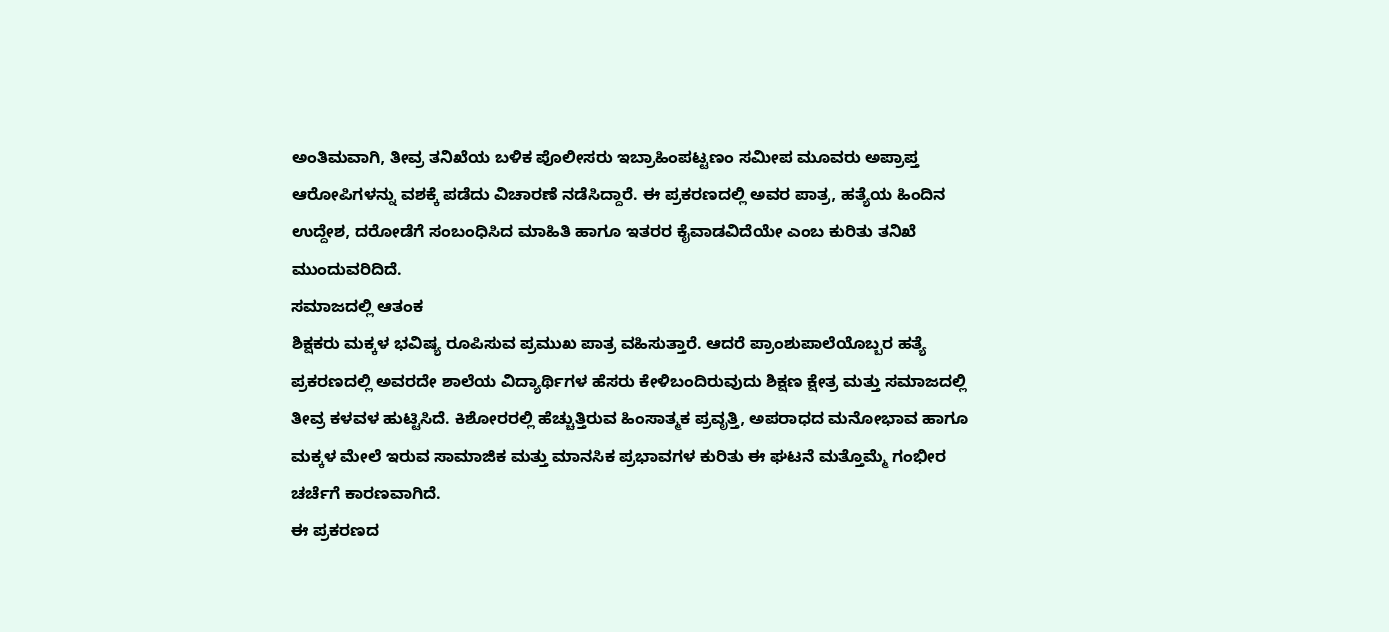ಅಂತಿಮವಾಗಿ, ತೀವ್ರ ತನಿಖೆಯ ಬಳಿಕ ಪೊಲೀಸರು ಇಬ್ರಾಹಿಂಪಟ್ಟಣಂ ಸಮೀಪ ಮೂವರು ಅಪ್ರಾಪ್ತ ಆರೋಪಿಗಳನ್ನು ವಶಕ್ಕೆ ಪಡೆದು ವಿಚಾರಣೆ ನಡೆಸಿದ್ದಾರೆ. ಈ ಪ್ರಕರಣದಲ್ಲಿ ಅವರ ಪಾತ್ರ, ಹತ್ಯೆಯ ಹಿಂದಿನ ಉದ್ದೇಶ, ದರೋಡೆಗೆ ಸಂಬಂಧಿಸಿದ ಮಾಹಿತಿ ಹಾಗೂ ಇತರರ ಕೈವಾಡವಿದೆಯೇ ಎಂಬ ಕುರಿತು ತನಿಖೆ ಮುಂದುವರಿದಿದೆ.
ಸಮಾಜದಲ್ಲಿ ಆತಂಕ
ಶಿಕ್ಷಕರು ಮಕ್ಕಳ ಭವಿಷ್ಯ ರೂಪಿಸುವ ಪ್ರಮುಖ ಪಾತ್ರ ವಹಿಸುತ್ತಾರೆ. ಆದರೆ ಪ್ರಾಂಶುಪಾಲೆಯೊಬ್ಬರ ಹತ್ಯೆ ಪ್ರಕರಣದಲ್ಲಿ ಅವರದೇ ಶಾಲೆಯ ವಿದ್ಯಾರ್ಥಿಗಳ ಹೆಸರು ಕೇಳಿಬಂದಿರುವುದು ಶಿಕ್ಷಣ ಕ್ಷೇತ್ರ ಮತ್ತು ಸಮಾಜದಲ್ಲಿ ತೀವ್ರ ಕಳವಳ ಹುಟ್ಟಿಸಿದೆ. ಕಿಶೋರರಲ್ಲಿ ಹೆಚ್ಚುತ್ತಿರುವ ಹಿಂಸಾತ್ಮಕ ಪ್ರವೃತ್ತಿ, ಅಪರಾಧದ ಮನೋಭಾವ ಹಾಗೂ ಮಕ್ಕಳ ಮೇಲೆ ಇರುವ ಸಾಮಾಜಿಕ ಮತ್ತು ಮಾನಸಿಕ ಪ್ರಭಾವಗಳ ಕುರಿತು ಈ ಘಟನೆ ಮತ್ತೊಮ್ಮೆ ಗಂಭೀರ ಚರ್ಚೆಗೆ ಕಾರಣವಾಗಿದೆ.
ಈ ಪ್ರಕರಣದ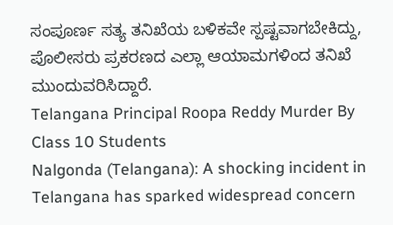ಸಂಪೂರ್ಣ ಸತ್ಯ ತನಿಖೆಯ ಬಳಿಕವೇ ಸ್ಪಷ್ಟವಾಗಬೇಕಿದ್ದು, ಪೊಲೀಸರು ಪ್ರಕರಣದ ಎಲ್ಲಾ ಆಯಾಮಗಳಿಂದ ತನಿಖೆ ಮುಂದುವರಿಸಿದ್ದಾರೆ.
Telangana Principal Roopa Reddy Murder By Class 10 Students
Nalgonda (Telangana): A shocking incident in Telangana has sparked widespread concern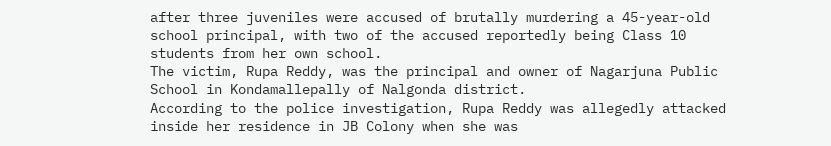after three juveniles were accused of brutally murdering a 45-year-old school principal, with two of the accused reportedly being Class 10 students from her own school.
The victim, Rupa Reddy, was the principal and owner of Nagarjuna Public School in Kondamallepally of Nalgonda district.
According to the police investigation, Rupa Reddy was allegedly attacked inside her residence in JB Colony when she was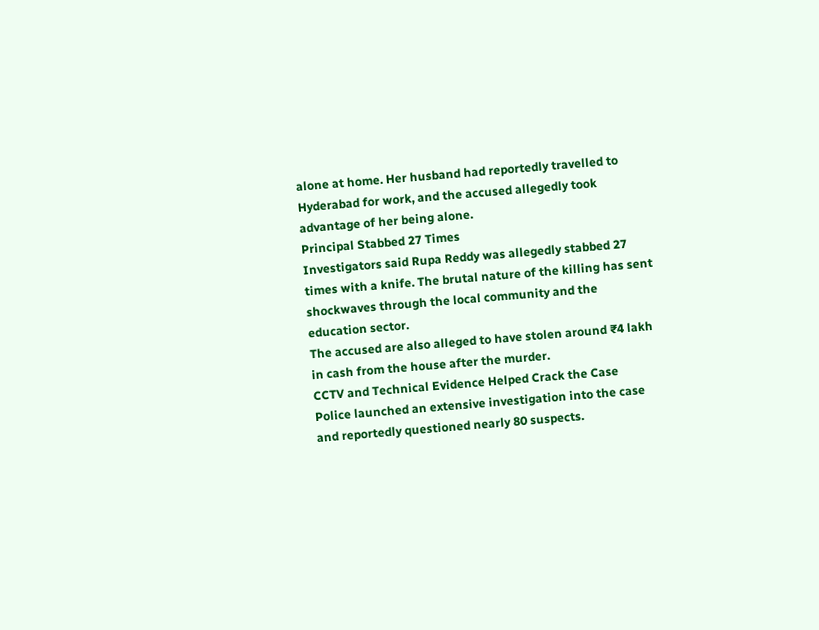alone at home. Her husband had reportedly travelled to Hyderabad for work, and the accused allegedly took advantage of her being alone.
Principal Stabbed 27 Times
Investigators said Rupa Reddy was allegedly stabbed 27 times with a knife. The brutal nature of the killing has sent shockwaves through the local community and the education sector.
The accused are also alleged to have stolen around ₹4 lakh in cash from the house after the murder.
CCTV and Technical Evidence Helped Crack the Case
Police launched an extensive investigation into the case and reportedly questioned nearly 80 suspects.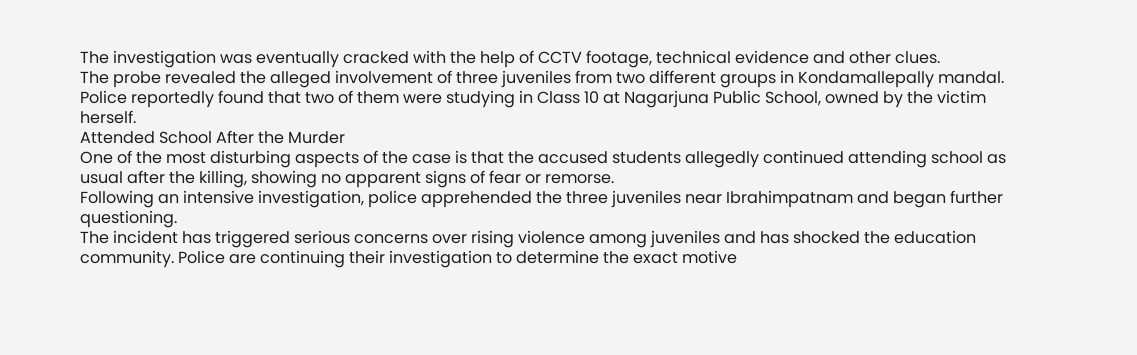The investigation was eventually cracked with the help of CCTV footage, technical evidence and other clues.
The probe revealed the alleged involvement of three juveniles from two different groups in Kondamallepally mandal. Police reportedly found that two of them were studying in Class 10 at Nagarjuna Public School, owned by the victim herself.
Attended School After the Murder
One of the most disturbing aspects of the case is that the accused students allegedly continued attending school as usual after the killing, showing no apparent signs of fear or remorse.
Following an intensive investigation, police apprehended the three juveniles near Ibrahimpatnam and began further questioning.
The incident has triggered serious concerns over rising violence among juveniles and has shocked the education community. Police are continuing their investigation to determine the exact motive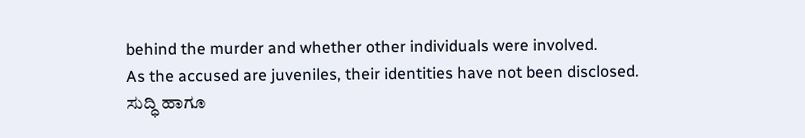behind the murder and whether other individuals were involved.
As the accused are juveniles, their identities have not been disclosed.
ಸುದ್ಧಿ ಹಾಗೂ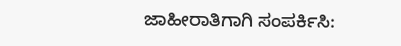ಜಾಹೀರಾತಿಗಾಗಿ ಸಂಪರ್ಕಿಸಿ: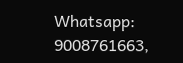Whatsapp: 9008761663,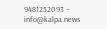9481252093 – info@kalpa.news